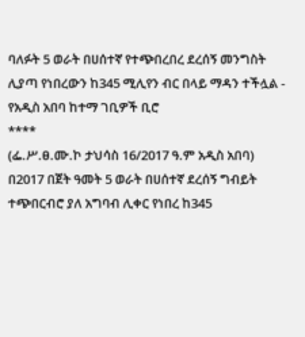ባለፉት 5 ወራት በሀሰተኛ የተጭበረበረ ደረሰኝ መንግስት ሊያጣ የነበረውን ከ345 ሚሊየን ብር በላይ ማዳን ተችሏል - የአዲስ አበባ ከተማ ገቢዎች ቢሮ
****
(ፌ.ሥ.ፀ.ሙ.ኮ ታህሳስ 16/2017 ዓ.ም አዲስ አበባ) በ2017 በጀት ዓመት 5 ወራት በሀሰተኛ ደረሰኝ ግብይት ተጭበርብሮ ያለ አግባብ ሊቀር የነበረ ከ345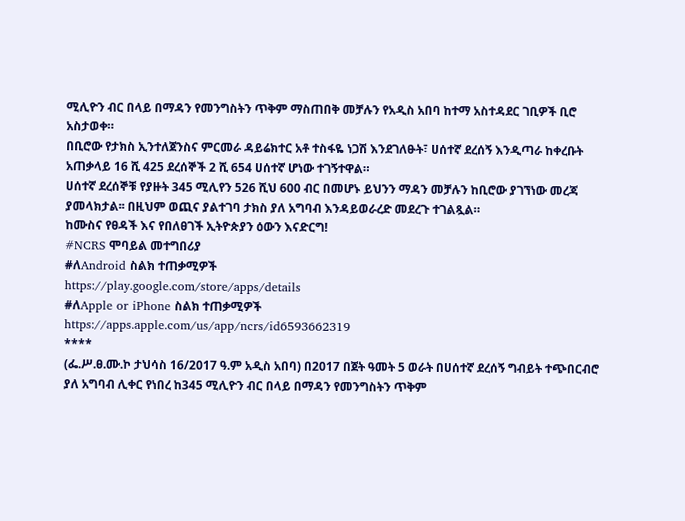ሚሊዮን ብር በላይ በማዳን የመንግስትን ጥቅም ማስጠበቅ መቻሉን የአዲስ አበባ ከተማ አስተዳደር ገቢዎች ቢሮ አስታወቀ።
በቢሮው የታክስ ኢንተለጀንስና ምርመራ ዳይሬክተር አቶ ተስፋዬ ነጋሽ እንደገለፁት፣ ሀሰተኛ ደረሰኝ እንዲጣራ ከቀረቡት አጠቃላይ 16 ሺ 425 ደረሰኞች 2 ሺ 654 ሀሰተኛ ሆነው ተገኝተዋል።
ሀሰተኛ ደረሰኞቹ የያዙት 345 ሚሊየን 526 ሺህ 600 ብር በመሆኑ ይህንን ማዳን መቻሉን ከቢሮው ያገኘነው መረጃ ያመላክታል፡፡ በዚህም ወጪና ያልተገባ ታክስ ያለ አግባብ እንዳይወራረድ መደረጉ ተገልጿል።
ከሙስና የፀዳች እና የበለፀገች ኢትዮጵያን ዕውን እናድርግ!
#NCRS ሞባይል መተግበሪያ
#ለAndroid ስልክ ተጠቃሚዎች
https://play.google.com/store/apps/details
#ለApple or iPhone ስልክ ተጠቃሚዎች
https://apps.apple.com/us/app/ncrs/id6593662319
****
(ፌ.ሥ.ፀ.ሙ.ኮ ታህሳስ 16/2017 ዓ.ም አዲስ አበባ) በ2017 በጀት ዓመት 5 ወራት በሀሰተኛ ደረሰኝ ግብይት ተጭበርብሮ ያለ አግባብ ሊቀር የነበረ ከ345 ሚሊዮን ብር በላይ በማዳን የመንግስትን ጥቅም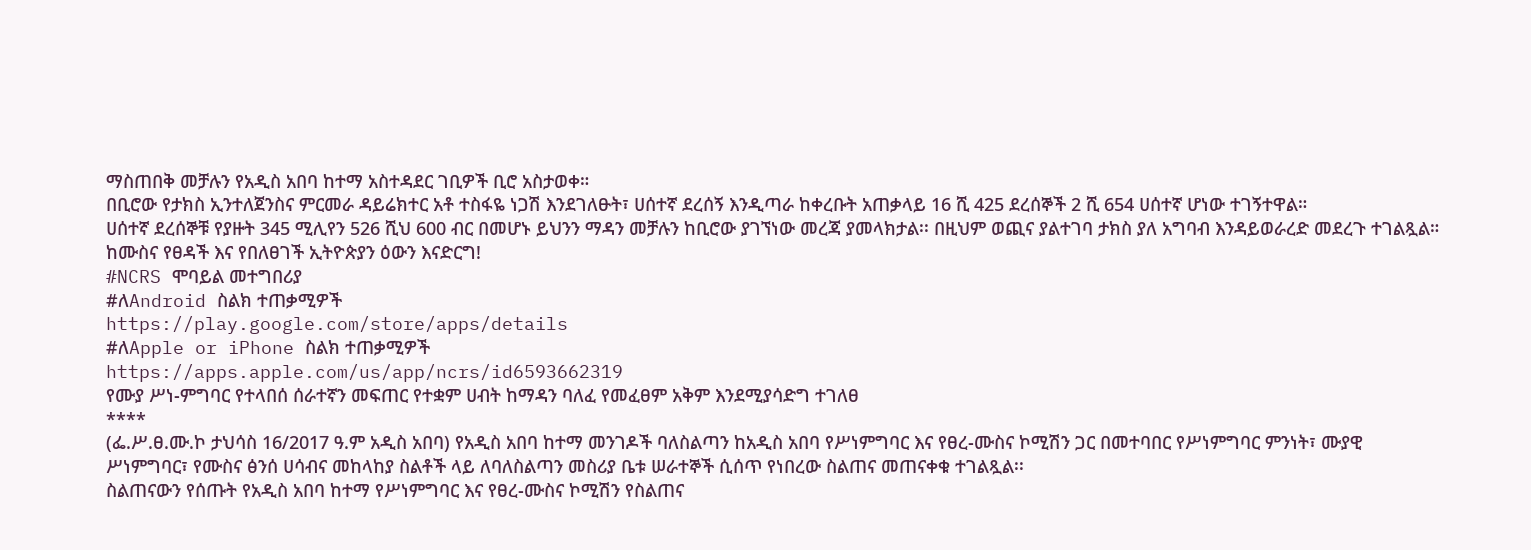ማስጠበቅ መቻሉን የአዲስ አበባ ከተማ አስተዳደር ገቢዎች ቢሮ አስታወቀ።
በቢሮው የታክስ ኢንተለጀንስና ምርመራ ዳይሬክተር አቶ ተስፋዬ ነጋሽ እንደገለፁት፣ ሀሰተኛ ደረሰኝ እንዲጣራ ከቀረቡት አጠቃላይ 16 ሺ 425 ደረሰኞች 2 ሺ 654 ሀሰተኛ ሆነው ተገኝተዋል።
ሀሰተኛ ደረሰኞቹ የያዙት 345 ሚሊየን 526 ሺህ 600 ብር በመሆኑ ይህንን ማዳን መቻሉን ከቢሮው ያገኘነው መረጃ ያመላክታል፡፡ በዚህም ወጪና ያልተገባ ታክስ ያለ አግባብ እንዳይወራረድ መደረጉ ተገልጿል።
ከሙስና የፀዳች እና የበለፀገች ኢትዮጵያን ዕውን እናድርግ!
#NCRS ሞባይል መተግበሪያ
#ለAndroid ስልክ ተጠቃሚዎች
https://play.google.com/store/apps/details
#ለApple or iPhone ስልክ ተጠቃሚዎች
https://apps.apple.com/us/app/ncrs/id6593662319
የሙያ ሥነ-ምግባር የተላበሰ ሰራተኛን መፍጠር የተቋም ሀብት ከማዳን ባለፈ የመፈፀም አቅም እንደሚያሳድግ ተገለፀ
****
(ፌ.ሥ.ፀ.ሙ.ኮ ታህሳስ 16/2017 ዓ.ም አዲስ አበባ) የአዲስ አበባ ከተማ መንገዶች ባለስልጣን ከአዲስ አበባ የሥነምግባር እና የፀረ-ሙስና ኮሚሽን ጋር በመተባበር የሥነምግባር ምንነት፣ ሙያዊ ሥነምግባር፣ የሙስና ፅንሰ ሀሳብና መከላከያ ስልቶች ላይ ለባለስልጣን መስሪያ ቤቱ ሠራተኞች ሲሰጥ የነበረው ስልጠና መጠናቀቁ ተገልጿል፡፡
ስልጠናውን የሰጡት የአዲስ አበባ ከተማ የሥነምግባር እና የፀረ-ሙስና ኮሚሽን የስልጠና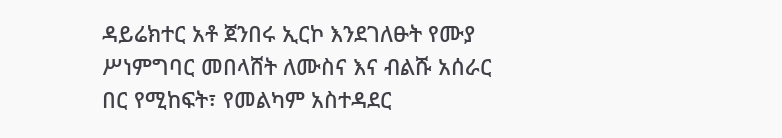ዳይሬክተር አቶ ጀንበሩ ኢርኮ እንደገለፁት የሙያ ሥነምግባር መበላሸት ለሙስና እና ብልሹ አሰራር በር የሚከፍት፣ የመልካም አስተዳደር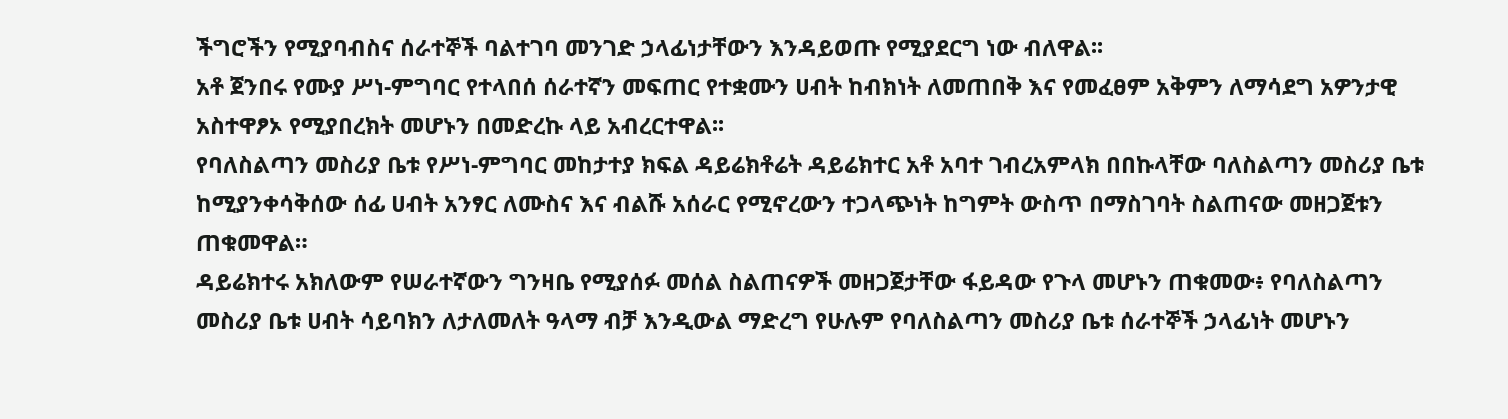ችግሮችን የሚያባብስና ሰራተኞች ባልተገባ መንገድ ኃላፊነታቸውን እንዳይወጡ የሚያደርግ ነው ብለዋል፡፡
አቶ ጀንበሩ የሙያ ሥነ-ምግባር የተላበሰ ሰራተኛን መፍጠር የተቋሙን ሀብት ከብክነት ለመጠበቅ እና የመፈፀም አቅምን ለማሳደግ አዎንታዊ አስተዋፆኦ የሚያበረክት መሆኑን በመድረኩ ላይ አብረርተዋል፡፡
የባለስልጣን መስሪያ ቤቱ የሥነ-ምግባር መከታተያ ክፍል ዳይሬክቶሬት ዳይሬክተር አቶ አባተ ገብረአምላክ በበኩላቸው ባለስልጣን መስሪያ ቤቱ ከሚያንቀሳቅሰው ሰፊ ሀብት አንፃር ለሙስና እና ብልሹ አሰራር የሚኖረውን ተጋላጭነት ከግምት ውስጥ በማስገባት ስልጠናው መዘጋጀቱን ጠቁመዋል።
ዳይሬክተሩ አክለውም የሠራተኛውን ግንዛቤ የሚያሰፉ መሰል ስልጠናዎች መዘጋጀታቸው ፋይዳው የጉላ መሆኑን ጠቁመው፥ የባለስልጣን መስሪያ ቤቱ ሀብት ሳይባክን ለታለመለት ዓላማ ብቻ እንዲውል ማድረግ የሁሉም የባለስልጣን መስሪያ ቤቱ ሰራተኞች ኃላፊነት መሆኑን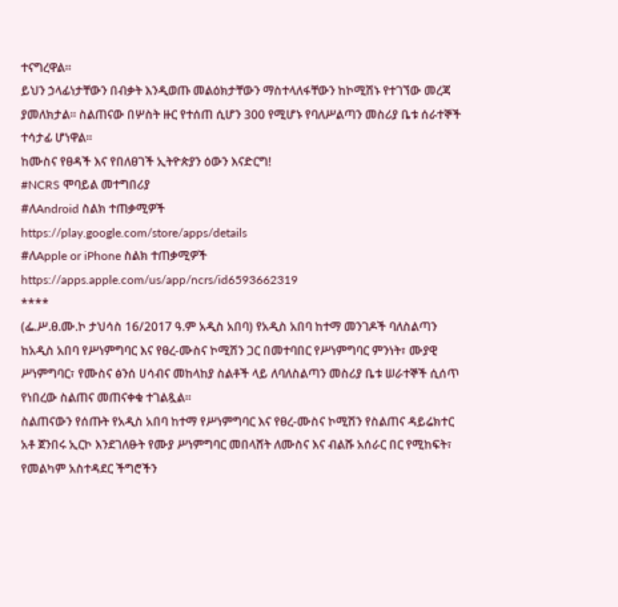ተናግረዋል።
ይህን ኃላፊነታቸውን በብቃት እንዲወጡ መልዕክታቸውን ማስተላለፋቸውን ከኮሚሽኑ የተገኘው መረጃ ያመለክታል፡፡ ስልጠናው በሦስት ዙር የተሰጠ ሲሆን 300 የሚሆኑ የባለሥልጣን መስሪያ ቤቱ ሰራተኞች ተሳታፊ ሆነዋል፡፡
ከሙስና የፀዳች እና የበለፀገች ኢትዮጵያን ዕውን እናድርግ!
#NCRS ሞባይል መተግበሪያ
#ለAndroid ስልክ ተጠቃሚዎች
https://play.google.com/store/apps/details
#ለApple or iPhone ስልክ ተጠቃሚዎች
https://apps.apple.com/us/app/ncrs/id6593662319
****
(ፌ.ሥ.ፀ.ሙ.ኮ ታህሳስ 16/2017 ዓ.ም አዲስ አበባ) የአዲስ አበባ ከተማ መንገዶች ባለስልጣን ከአዲስ አበባ የሥነምግባር እና የፀረ-ሙስና ኮሚሽን ጋር በመተባበር የሥነምግባር ምንነት፣ ሙያዊ ሥነምግባር፣ የሙስና ፅንሰ ሀሳብና መከላከያ ስልቶች ላይ ለባለስልጣን መስሪያ ቤቱ ሠራተኞች ሲሰጥ የነበረው ስልጠና መጠናቀቁ ተገልጿል፡፡
ስልጠናውን የሰጡት የአዲስ አበባ ከተማ የሥነምግባር እና የፀረ-ሙስና ኮሚሽን የስልጠና ዳይሬክተር አቶ ጀንበሩ ኢርኮ እንደገለፁት የሙያ ሥነምግባር መበላሸት ለሙስና እና ብልሹ አሰራር በር የሚከፍት፣ የመልካም አስተዳደር ችግሮችን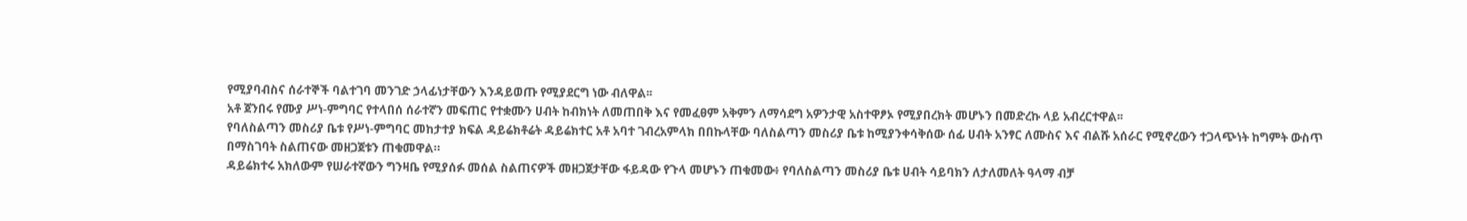የሚያባብስና ሰራተኞች ባልተገባ መንገድ ኃላፊነታቸውን እንዳይወጡ የሚያደርግ ነው ብለዋል፡፡
አቶ ጀንበሩ የሙያ ሥነ-ምግባር የተላበሰ ሰራተኛን መፍጠር የተቋሙን ሀብት ከብክነት ለመጠበቅ እና የመፈፀም አቅምን ለማሳደግ አዎንታዊ አስተዋፆኦ የሚያበረክት መሆኑን በመድረኩ ላይ አብረርተዋል፡፡
የባለስልጣን መስሪያ ቤቱ የሥነ-ምግባር መከታተያ ክፍል ዳይሬክቶሬት ዳይሬክተር አቶ አባተ ገብረአምላክ በበኩላቸው ባለስልጣን መስሪያ ቤቱ ከሚያንቀሳቅሰው ሰፊ ሀብት አንፃር ለሙስና እና ብልሹ አሰራር የሚኖረውን ተጋላጭነት ከግምት ውስጥ በማስገባት ስልጠናው መዘጋጀቱን ጠቁመዋል።
ዳይሬክተሩ አክለውም የሠራተኛውን ግንዛቤ የሚያሰፉ መሰል ስልጠናዎች መዘጋጀታቸው ፋይዳው የጉላ መሆኑን ጠቁመው፥ የባለስልጣን መስሪያ ቤቱ ሀብት ሳይባክን ለታለመለት ዓላማ ብቻ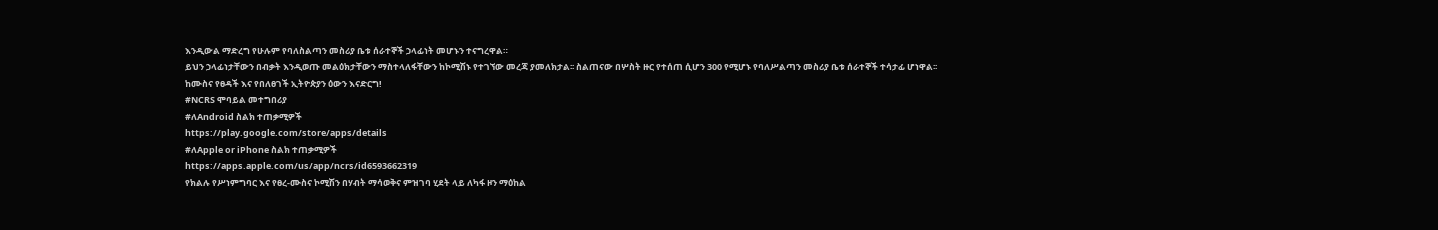እንዲውል ማድረግ የሁሉም የባለስልጣን መስሪያ ቤቱ ሰራተኞች ኃላፊነት መሆኑን ተናግረዋል።
ይህን ኃላፊነታቸውን በብቃት እንዲወጡ መልዕክታቸውን ማስተላለፋቸውን ከኮሚሽኑ የተገኘው መረጃ ያመለክታል፡፡ ስልጠናው በሦስት ዙር የተሰጠ ሲሆን 300 የሚሆኑ የባለሥልጣን መስሪያ ቤቱ ሰራተኞች ተሳታፊ ሆነዋል፡፡
ከሙስና የፀዳች እና የበለፀገች ኢትዮጵያን ዕውን እናድርግ!
#NCRS ሞባይል መተግበሪያ
#ለAndroid ስልክ ተጠቃሚዎች
https://play.google.com/store/apps/details
#ለApple or iPhone ስልክ ተጠቃሚዎች
https://apps.apple.com/us/app/ncrs/id6593662319
የክልሉ የሥነምግባር እና የፀረ-ሙስና ኮሚሽን በሃብት ማሳወቅና ምዝገባ ሂደት ላይ ለካፋ ዞን ማዕከል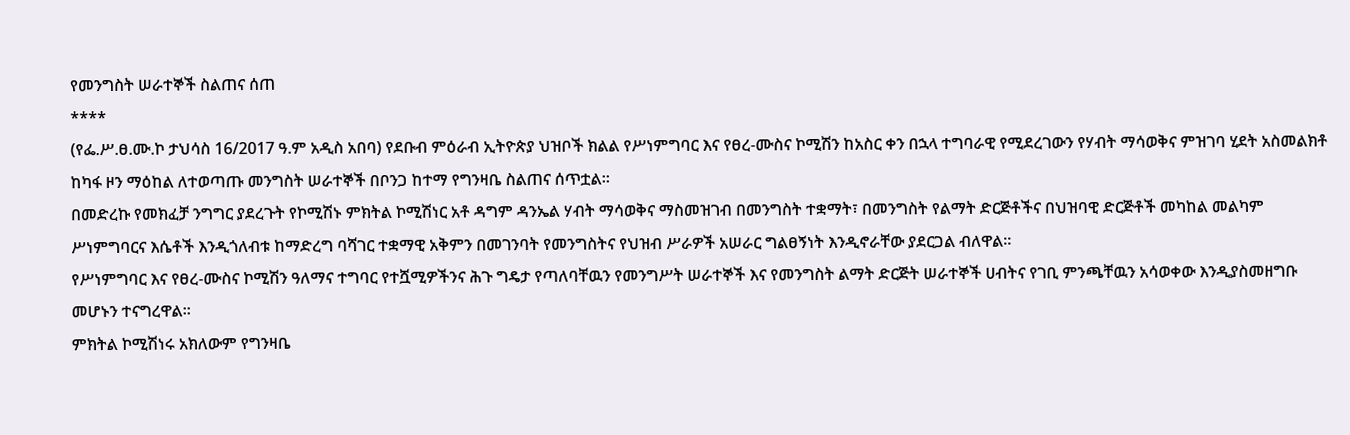የመንግስት ሠራተኞች ስልጠና ሰጠ
****
(የፌ.ሥ.ፀ.ሙ.ኮ ታህሳስ 16/2017 ዓ.ም አዲስ አበባ) የደቡብ ምዕራብ ኢትዮጵያ ህዝቦች ክልል የሥነምግባር እና የፀረ-ሙስና ኮሚሽን ከአስር ቀን በኋላ ተግባራዊ የሚደረገውን የሃብት ማሳወቅና ምዝገባ ሂደት አስመልክቶ ከካፋ ዞን ማዕከል ለተወጣጡ መንግስት ሠራተኞች በቦንጋ ከተማ የግንዛቤ ስልጠና ሰጥቷል።
በመድረኩ የመክፈቻ ንግግር ያደረጉት የኮሚሽኑ ምክትል ኮሚሽነር አቶ ዳግም ዳንኤል ሃብት ማሳወቅና ማስመዝገብ በመንግስት ተቋማት፣ በመንግስት የልማት ድርጅቶችና በህዝባዊ ድርጅቶች መካከል መልካም ሥነምግባርና እሴቶች እንዲጎለብቱ ከማድረግ ባሻገር ተቋማዊ አቅምን በመገንባት የመንግስትና የህዝብ ሥራዎች አሠራር ግልፀኝነት እንዲኖራቸው ያደርጋል ብለዋል።
የሥነምግባር እና የፀረ-ሙስና ኮሚሽን ዓለማና ተግባር የተሿሚዎችንና ሕጉ ግዴታ የጣለባቸዉን የመንግሥት ሠራተኞች እና የመንግስት ልማት ድርጅት ሠራተኞች ሀብትና የገቢ ምንጫቸዉን አሳወቀው እንዲያስመዘግቡ መሆኑን ተናግረዋል።
ምክትል ኮሚሽነሩ አክለውም የግንዛቤ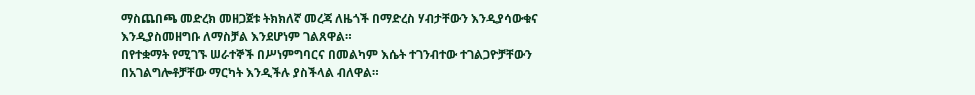ማስጨበጫ መድረክ መዘጋጀቱ ትክክለኛ መረጃ ለዜጎች በማድረስ ሃብታቸውን እንዲያሳውቁና እንዲያስመዘግቡ ለማስቻል እንደሆነም ገልጸዋል።
በየተቋማት የሚገኙ ሠራተኞች በሥነምግባርና በመልካም እሴት ተገንብተው ተገልጋዮቻቸውን በአገልግሎቶቻቸው ማርካት እንዲችሉ ያስችላል ብለዋል።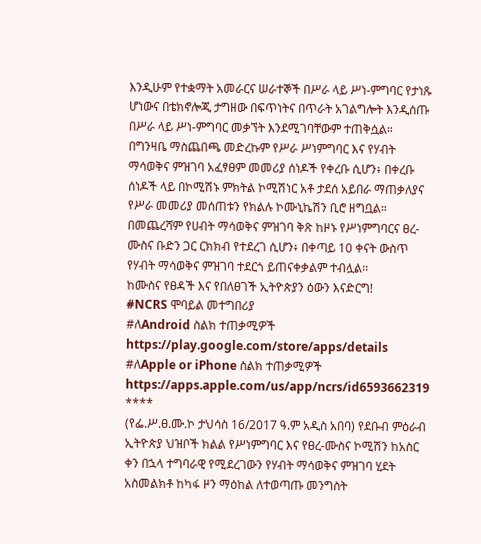እንዲሁም የተቋማት አመራርና ሠራተኞች በሥራ ላይ ሥነ-ምግባር የታነጹ ሆነውና በቴክኖሎጂ ታግዘው በፍጥነትና በጥራት አገልግሎት እንዲሰጡ በሥራ ላይ ሥነ-ምግባር መቃኘት እንደሚገባቸውም ተጠቅሷል።
በግንዛቤ ማስጨበጫ መድረኩም የሥራ ሥነምግባር እና የሃብት ማሳወቅና ምዝገባ አፈፃፀም መመሪያ ሰነዶች የቀረቡ ሲሆን፥ በቀረቡ ሰነዶች ላይ በኮሚሽኑ ምክትል ኮሚሽነር አቶ ታደሰ አይበራ ማጠቃለያና የሥራ መመሪያ መሰጠቱን የክልሉ ኮሙኒኬሽን ቢሮ ዘግቧል።
በመጨረሻም የሀብት ማሳወቅና ምዝገባ ቅጽ ከዞኑ የሥነምግባርና ፀረ-ሙስና ቡድን ጋር ርክክብ የተደረገ ሲሆን፥ በቀጣይ 10 ቀናት ውስጥ የሃብት ማሳወቅና ምዝገባ ተደርጎ ይጠናቀቃልም ተብሏል፡፡
ከሙስና የፀዳች እና የበለፀገች ኢትዮጵያን ዕውን እናድርግ!
#NCRS ሞባይል መተግበሪያ
#ለAndroid ስልክ ተጠቃሚዎች
https://play.google.com/store/apps/details
#ለApple or iPhone ስልክ ተጠቃሚዎች
https://apps.apple.com/us/app/ncrs/id6593662319
****
(የፌ.ሥ.ፀ.ሙ.ኮ ታህሳስ 16/2017 ዓ.ም አዲስ አበባ) የደቡብ ምዕራብ ኢትዮጵያ ህዝቦች ክልል የሥነምግባር እና የፀረ-ሙስና ኮሚሽን ከአስር ቀን በኋላ ተግባራዊ የሚደረገውን የሃብት ማሳወቅና ምዝገባ ሂደት አስመልክቶ ከካፋ ዞን ማዕከል ለተወጣጡ መንግስት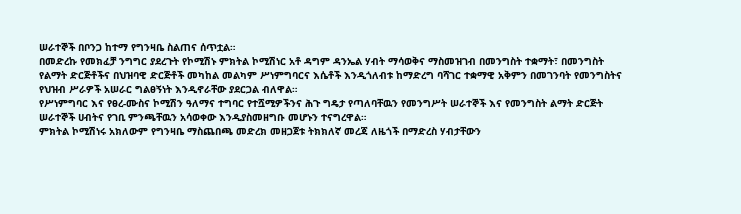ሠራተኞች በቦንጋ ከተማ የግንዛቤ ስልጠና ሰጥቷል።
በመድረኩ የመክፈቻ ንግግር ያደረጉት የኮሚሽኑ ምክትል ኮሚሽነር አቶ ዳግም ዳንኤል ሃብት ማሳወቅና ማስመዝገብ በመንግስት ተቋማት፣ በመንግስት የልማት ድርጅቶችና በህዝባዊ ድርጅቶች መካከል መልካም ሥነምግባርና እሴቶች እንዲጎለብቱ ከማድረግ ባሻገር ተቋማዊ አቅምን በመገንባት የመንግስትና የህዝብ ሥራዎች አሠራር ግልፀኝነት እንዲኖራቸው ያደርጋል ብለዋል።
የሥነምግባር እና የፀረ-ሙስና ኮሚሽን ዓለማና ተግባር የተሿሚዎችንና ሕጉ ግዴታ የጣለባቸዉን የመንግሥት ሠራተኞች እና የመንግስት ልማት ድርጅት ሠራተኞች ሀብትና የገቢ ምንጫቸዉን አሳወቀው እንዲያስመዘግቡ መሆኑን ተናግረዋል።
ምክትል ኮሚሽነሩ አክለውም የግንዛቤ ማስጨበጫ መድረክ መዘጋጀቱ ትክክለኛ መረጃ ለዜጎች በማድረስ ሃብታቸውን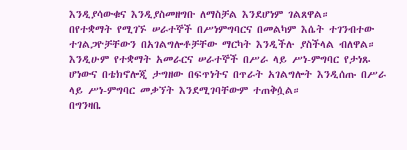እንዲያሳውቁና እንዲያስመዘግቡ ለማስቻል እንደሆነም ገልጸዋል።
በየተቋማት የሚገኙ ሠራተኞች በሥነምግባርና በመልካም እሴት ተገንብተው ተገልጋዮቻቸውን በአገልግሎቶቻቸው ማርካት እንዲችሉ ያስችላል ብለዋል።
እንዲሁም የተቋማት አመራርና ሠራተኞች በሥራ ላይ ሥነ-ምግባር የታነጹ ሆነውና በቴክኖሎጂ ታግዘው በፍጥነትና በጥራት አገልግሎት እንዲሰጡ በሥራ ላይ ሥነ-ምግባር መቃኘት እንደሚገባቸውም ተጠቅሷል።
በግንዛቤ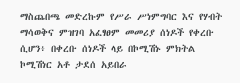ማስጨበጫ መድረኩም የሥራ ሥነምግባር እና የሃብት ማሳወቅና ምዝገባ አፈፃፀም መመሪያ ሰነዶች የቀረቡ ሲሆን፥ በቀረቡ ሰነዶች ላይ በኮሚሽኑ ምክትል ኮሚሽነር አቶ ታደሰ አይበራ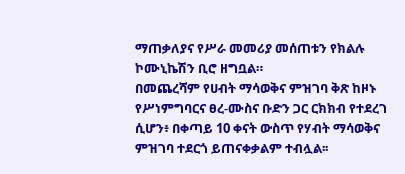ማጠቃለያና የሥራ መመሪያ መሰጠቱን የክልሉ ኮሙኒኬሽን ቢሮ ዘግቧል።
በመጨረሻም የሀብት ማሳወቅና ምዝገባ ቅጽ ከዞኑ የሥነምግባርና ፀረ-ሙስና ቡድን ጋር ርክክብ የተደረገ ሲሆን፥ በቀጣይ 10 ቀናት ውስጥ የሃብት ማሳወቅና ምዝገባ ተደርጎ ይጠናቀቃልም ተብሏል፡፡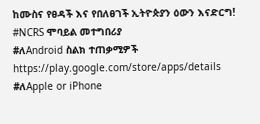ከሙስና የፀዳች እና የበለፀገች ኢትዮጵያን ዕውን እናድርግ!
#NCRS ሞባይል መተግበሪያ
#ለAndroid ስልክ ተጠቃሚዎች
https://play.google.com/store/apps/details
#ለApple or iPhone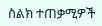ስልክ ተጠቃሚዎች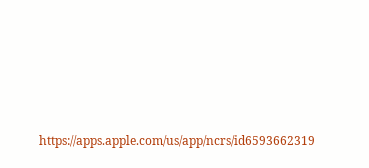https://apps.apple.com/us/app/ncrs/id6593662319